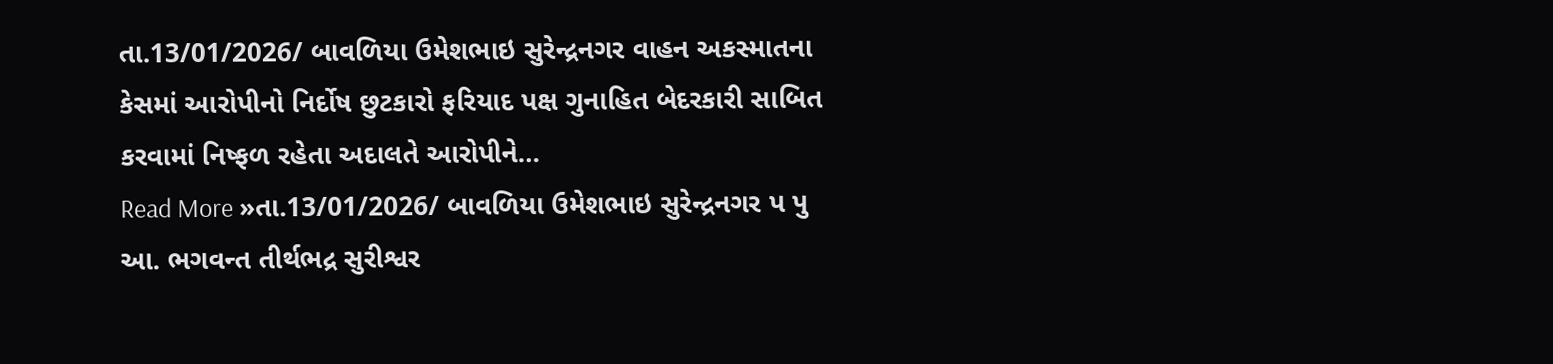તા.13/01/2026/ બાવળિયા ઉમેશભાઇ સુરેન્દ્રનગર વાહન અકસ્માતના કેસમાં આરોપીનો નિર્દોષ છુટકારો ફરિયાદ પક્ષ ગુનાહિત બેદરકારી સાબિત કરવામાં નિષ્ફળ રહેતા અદાલતે આરોપીને…
Read More »તા.13/01/2026/ બાવળિયા ઉમેશભાઇ સુરેન્દ્રનગર પ પુ આ. ભગવન્ત તીર્થભદ્ર સુરીશ્વર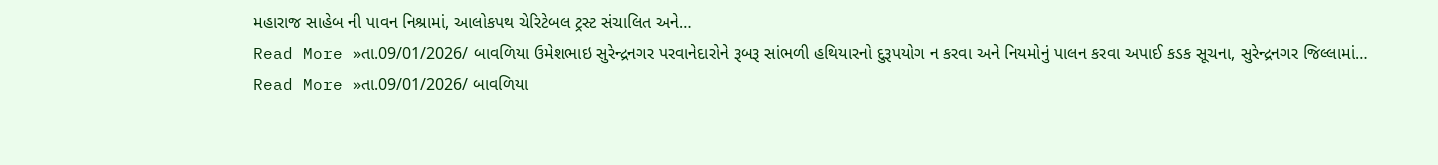મહારાજ સાહેબ ની પાવન નિશ્રામાં, આલોકપથ ચેરિટેબલ ટ્રસ્ટ સંચાલિત અને…
Read More »તા.09/01/2026/ બાવળિયા ઉમેશભાઇ સુરેન્દ્રનગર પરવાનેદારોને રૂબરૂ સાંભળી હથિયારનો દુરૂપયોગ ન કરવા અને નિયમોનું પાલન કરવા અપાઈ કડક સૂચના, સુરેન્દ્રનગર જિલ્લામાં…
Read More »તા.09/01/2026/ બાવળિયા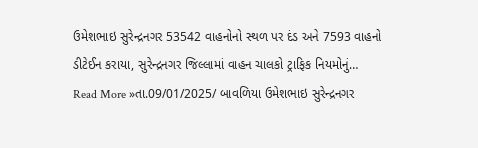ઉમેશભાઇ સુરેન્દ્રનગર 53542 વાહનોનો સ્થળ પર દંડ અને 7593 વાહનો ડીટેઈન કરાયા, સુરેન્દ્રનગર જિલ્લામાં વાહન ચાલકો ટ્રાફિક નિયમોનું…
Read More »તા.09/01/2025/ બાવળિયા ઉમેશભાઇ સુરેન્દ્રનગર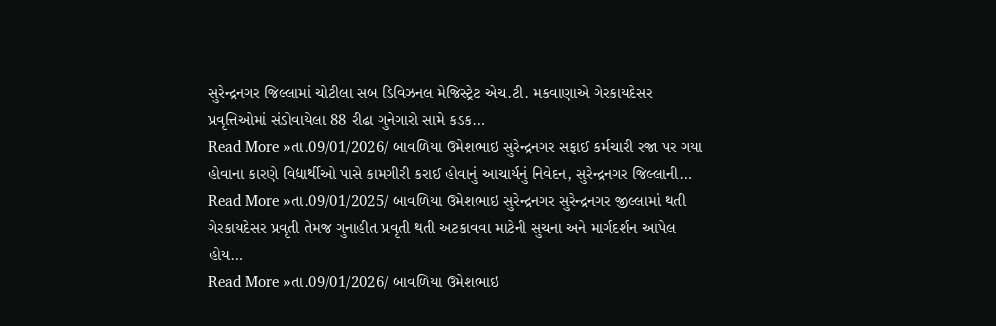સુરેન્દ્રનગર જિલ્લામાં ચોટીલા સબ ડિવિઝનલ મેજિસ્ટ્રેટ એચ.ટી. મકવાણાએ ગેરકાયદેસર પ્રવૃત્તિઓમાં સંડોવાયેલા 88 રીઢા ગુનેગારો સામે કડક…
Read More »તા.09/01/2026/ બાવળિયા ઉમેશભાઇ સુરેન્દ્રનગર સફાઈ કર્મચારી રજા પર ગયા હોવાના કારણે વિદ્યાર્થીઓ પાસે કામગીરી કરાઈ હોવાનું આચાર્યનું નિવેદન, સુરેન્દ્રનગર જિલ્લાની…
Read More »તા.09/01/2025/ બાવળિયા ઉમેશભાઇ સુરેન્દ્રનગર સુરેન્દ્રનગર જીલ્લામાં થતી ગેરકાયદેસર પ્રવૃતી તેમજ ગુનાહીત પ્રવૃતી થતી અટકાવવા માટેની સુચના અને માર્ગદર્શન આપેલ હોય…
Read More »તા.09/01/2026/ બાવળિયા ઉમેશભાઇ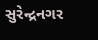સુરેન્દ્રનગર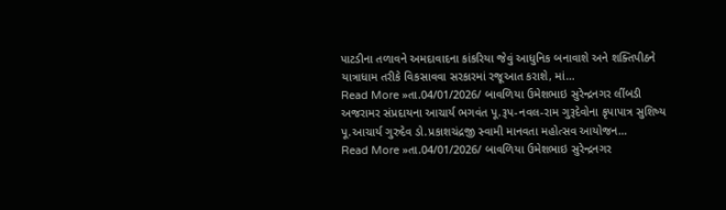પાટડીના તળાવને અમદાવાદના કાંકરિયા જેવું આધુનિક બનાવાશે અને શક્તિપીઠને યાત્રાધામ તરીકે વિકસાવવા સરકારમાં રજૂઆત કરાશે, માં…
Read More »તા.04/01/2026/ બાવળિયા ઉમેશભાઇ સુરેન્દ્રનગર લીંબડી અજરામર સંપ્રદાયના આચાર્ય ભગવંત પૂ.રૂપ-નવલ-રામ ગુરૂદેવોના કૃપાપાત્ર સુશિષ્ય પૂ.આચાર્ય ગુરુદેવ ડો.પ્રકાશચંદ્રજી સ્વામી માનવતા મહોત્સવ આયોજન…
Read More »તા.04/01/2026/ બાવળિયા ઉમેશભાઇ સુરેન્દ્રનગર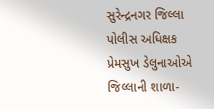સુરેન્દ્રનગર જિલ્લા પોલીસ અધિક્ષક પ્રેમસુખ ડેલુનાઓએ જિલ્લાની શાળા-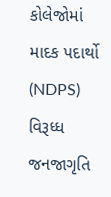કોલેજોમાં માદક પદાર્થો (NDPS) વિરૂધ્ધ જનજાગૃતિ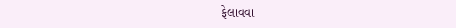ફેલાવવા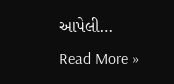આપેલી…
Read More »